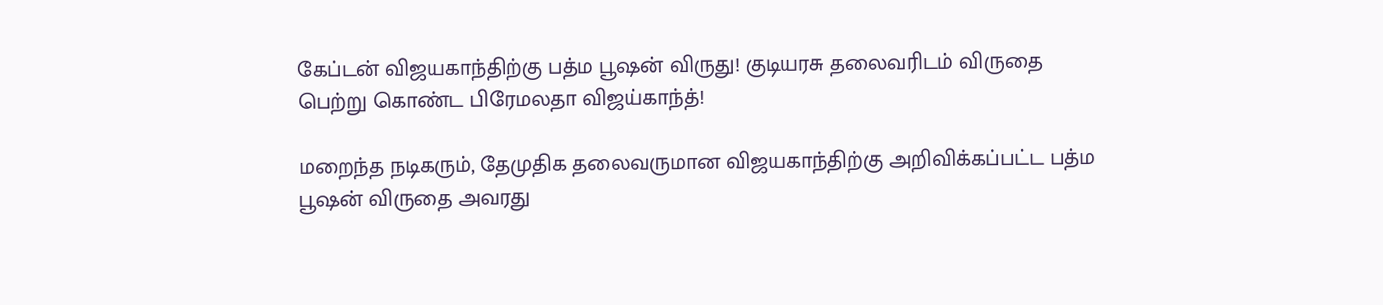கேப்டன் விஜயகாந்திற்கு பத்ம பூஷன் விருது! குடியரசு தலைவரிடம் விருதை பெற்று கொண்ட பிரேமலதா விஜய்காந்த்!

மறைந்த நடிகரும், தேமுதிக தலைவருமான விஜயகாந்திற்கு அறிவிக்கப்பட்ட பத்ம பூஷன் விருதை அவரது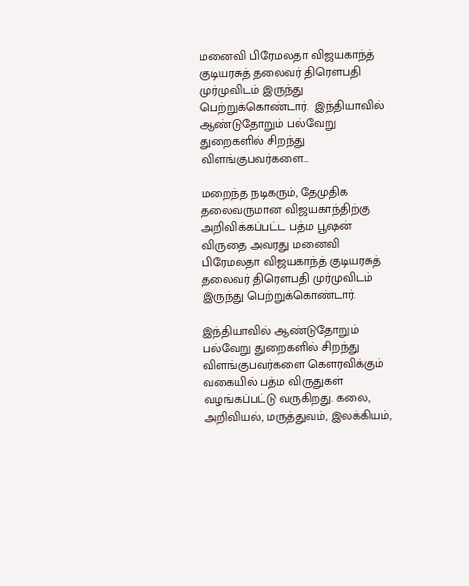மனைவி பிரேமலதா விஜயகாந்த் குடியரசுத் தலைவர் திரௌபதி முர்முவிடம் இருந்து பெற்றுக்கொண்டார்.  இந்தியாவில் ஆண்டுதோறும் பல்வேறு துறைகளில் சிறந்து விளங்குபவர்களை…

மறைந்த நடிகரும், தேமுதிக தலைவருமான விஜயகாந்திற்கு அறிவிக்கப்பட்ட பத்ம பூஷன் விருதை அவரது மனைவி பிரேமலதா விஜயகாந்த் குடியரசுத் தலைவர் திரௌபதி முர்முவிடம் இருந்து பெற்றுக்கொண்டார்.

இந்தியாவில் ஆண்டுதோறும் பல்வேறு துறைகளில் சிறந்து விளங்குபவர்களை கெளரவிக்கும் வகையில் பத்ம விருதுகள் வழங்கப்பட்டு வருகிறது. கலை, அறிவியல், மருத்துவம், இலக்கியம்,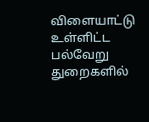விளையாட்டு உள்ளிட்ட பல்வேறு துறைகளில்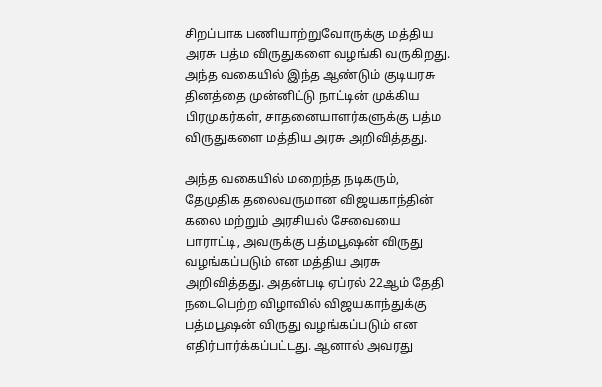சிறப்பாக பணியாற்றுவோருக்கு மத்திய அரசு பத்ம விருதுகளை வழங்கி வருகிறது. அந்த வகையில் இந்த ஆண்டும் குடியரசு தினத்தை முன்னிட்டு நாட்டின் முக்கிய பிரமுகர்கள், சாதனையாளர்களுக்கு பத்ம விருதுகளை மத்திய அரசு அறிவித்தது.

அந்த வகையில் மறைந்த நடிகரும், தேமுதிக தலைவருமான விஜயகாந்தின் கலை மற்றும் அரசியல் சேவையை பாராட்டி, அவருக்கு பத்மபூஷன் விருது வழங்கப்படும் என மத்திய அரசு அறிவித்தது. அதன்படி ஏப்ரல் 22ஆம் தேதி நடைபெற்ற விழாவில் விஜயகாந்துக்கு பத்மபூஷன் விருது வழங்கப்படும் என எதிர்பார்க்கப்பட்டது. ஆனால் அவரது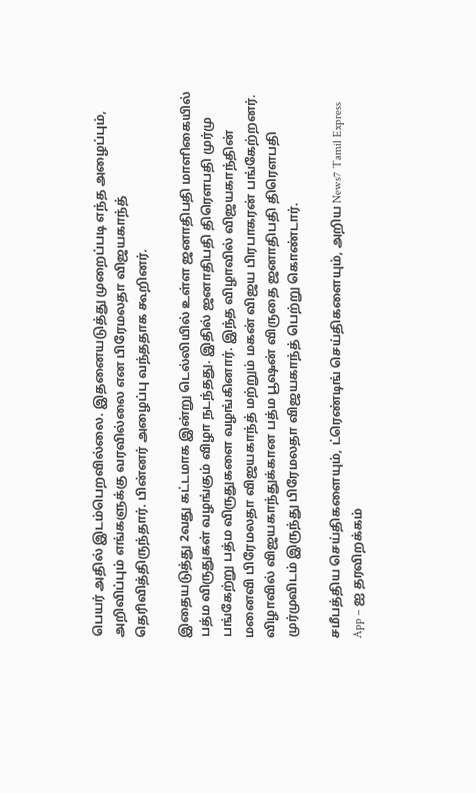பெயர் அதில் இடம்பெறவில்லை. இதனையடுத்து முறைப்படி எந்த அழைப்பும், அறிவிப்பும் எங்களுக்கு வரவில்லை என பிரேமலதா விஜயகாந்த் தெரிவித்திருந்தார். பின்னர் அழைப்பு வந்ததாக கூறினர்.

இதையடுத்து 2வது கட்டமாக இன்று டெல்லியில் உள்ள ஜனாதிபதி மாளிகையில் பத்ம விருதுகள் வழங்கும் விழா நடந்தது. இதில் ஜனாதிபதி திரெளபதி முர்மு பங்கேற்று பத்ம விருதுகளை வழங்கினார். இந்த விழாவில் விஜயகாந்தின் மனைவி பிரேமலதா விஜயகாந்த் மற்றும் மகன் விஜய பிரபாகரன் பங்கேற்றனர். விழாவில் விஜயகாந்துக்கான பத்ம பூஷன் விருதை ஜனாதிபதி திரெளபதி முர்முவிடம் இருந்து பிரேமலதா விஜயகாந்த் பெற்று கொண்டார்.

சமீபத்திய செய்திகளையும், ட்ரெண்டிங் செய்திகளையும், அறிய News7 Tamil Express App – ஐ தரவிறக்கம்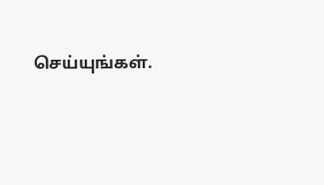செய்யுங்கள்.